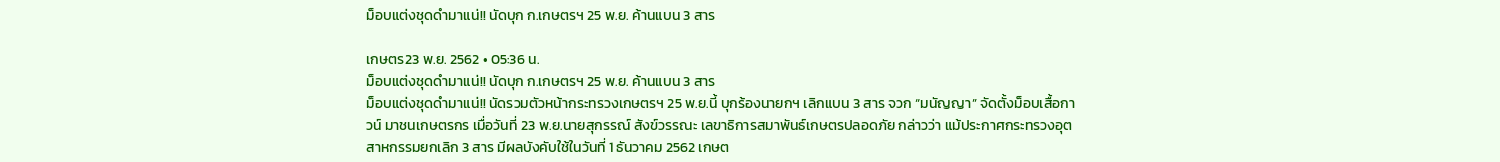ม็อบแต่งชุดดำมาแน่!! นัดบุก ก.เกษตรฯ 25 พ.ย. ค้านแบน 3 สาร

เกษตร23 พ.ย. 2562 • 05:36 น.
ม็อบแต่งชุดดำมาแน่!! นัดบุก ก.เกษตรฯ 25 พ.ย. ค้านแบน 3 สาร
ม็อบแต่งชุดดำมาแน่!! นัดรวมตัวหน้ากระทรวงเกษตรฯ 25 พ.ย.นี้ บุกร้องนายกฯ เลิกแบน 3 สาร จวก “มนัญญา” จัดตั้งม็อบเสื้อกาวน์ มาชนเกษตรกร เมื่อวันที่ 23 พ.ย.นายสุกรรณ์ สังข์วรรณะ เลขาธิการสมาพันธ์เกษตรปลอดภัย กล่าวว่า แม้ประกาศกระทรวงอุตสาหกรรมยกเลิก 3 สาร มีผลบังคับใช้ในวันที่ 1 ธันวาคม 2562 เกษต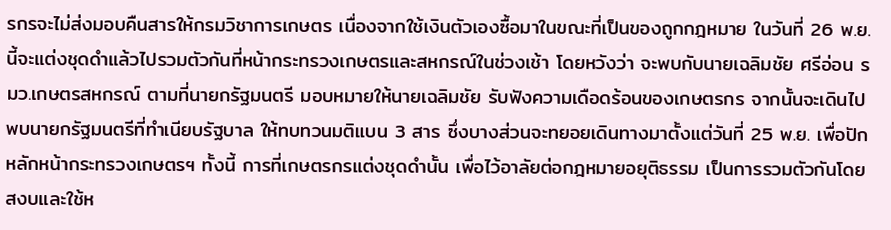รกรจะไม่ส่งมอบคืนสารให้กรมวิชาการเกษตร เนื่องจากใช้เงินตัวเองซื้อมาในขณะที่เป็นของถูกกฎหมาย ในวันที่ 26 พ.ย. นี้จะแต่งชุดดำแล้วไปรวมตัวกันที่หน้ากระทรวงเกษตรและสหกรณ์ในช่วงเช้า โดยหวังว่า จะพบกับนายเฉลิมชัย ศรีอ่อน รมว.เกษตรสหกรณ์ ตามที่นายกรัฐมนตรี มอบหมายให้นายเฉลิมชัย รับฟังความเดือดร้อนของเกษตรกร จากนั้นจะเดินไปพบนายกรัฐมนตรีที่ทำเนียบรัฐบาล ให้ทบทวนมติแบน 3 สาร ซึ่งบางส่วนจะทยอยเดินทางมาตั้งแต่วันที่ 25 พ.ย. เพื่อปักหลักหน้ากระทรวงเกษตรฯ ทั้งนี้ การที่เกษตรกรแต่งชุดดำนั้น เพื่อไว้อาลัยต่อกฎหมายอยุติธรรม เป็นการรวมตัวกันโดยสงบและใช้ห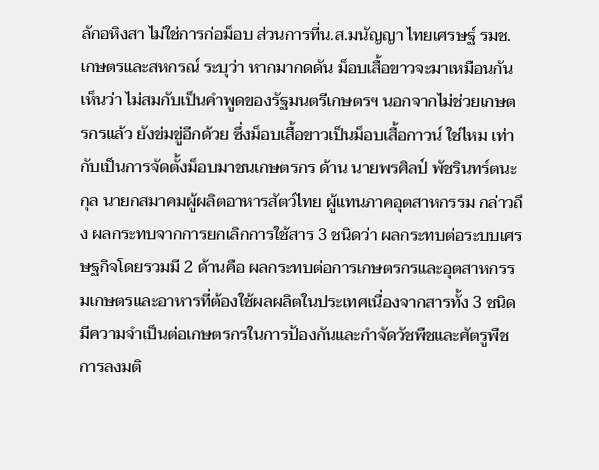ลักอหิงสา ไม่ใช่การก่อม็อบ ส่วนการที่น.ส.มนัญญา ไทยเศรษฐ์ รมช.เกษตรและสหกรณ์ ระบุว่า หากมากดดัน ม็อบเสื้อขาวจะมาเหมือนกัน เห็นว่า ไม่สมกับเป็นคำพูดของรัฐมนตรีเกษตรฯ นอกจากไม่ช่วยเกษตรกรแล้ว ยังข่มขู่อีกด้วย ซึ่งม็อบเสื้อขาวเป็นม็อบเสื้อกาวน์ ใช่ไหม เท่ากับเป็นการจัดตั้งม็อบมาชนเกษตรกร ด้าน นายพรศิลป์ พัชรินทร์ตนะกุล นายกสมาคมผู้ผลิตอาหารสัตว์ไทย ผู้แทนภาคอุตสาหกรรม กล่าวถึง ผลกระทบจากการยกเลิกการใช้สาร 3 ชนิดว่า ผลกระทบต่อระบบเศรษฐกิจโดยรวมมี 2 ด้านคือ ผลกระทบต่อการเกษตรกรและอุตสาหกรรมเกษตรและอาหารที่ต้องใช้ผลผลิตในประเทศเนื่องจากสารทั้ง 3 ชนิดมีความจำเป็นต่อเกษตรกรในการป้องกันและกำจัดวัชพืชและศัตรูพืช การลงมติ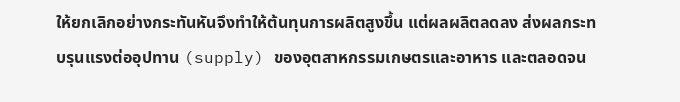ให้ยกเลิกอย่างกระทันหันจึงทำให้ต้นทุนการผลิตสูงขึ้น แต่ผลผลิตลดลง ส่งผลกระทบรุนแรงต่ออุปทาน (supply) ของอุตสาหกรรมเกษตรและอาหาร และตลอดจน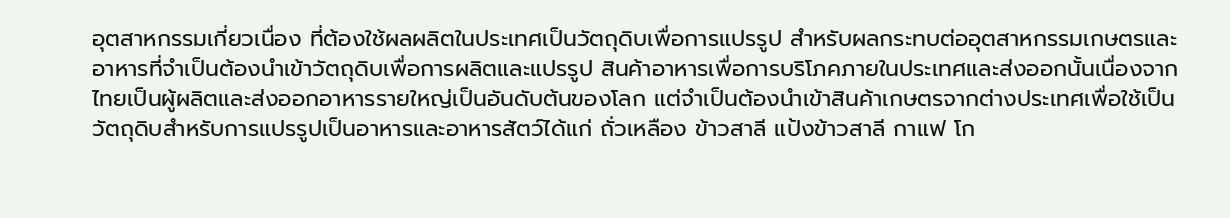อุตสาหกรรมเกี่ยวเนื่อง ที่ต้องใช้ผลผลิตในประเทศเป็นวัตถุดิบเพื่อการแปรรูป สำหรับผลกระทบต่ออุตสาหกรรมเกษตรและอาหารที่จำเป็นต้องนำเข้าวัตถุดิบเพื่อการผลิตและแปรรูป สินค้าอาหารเพื่อการบริโภคภายในประเทศและส่งออกนั้นเนื่องจากไทยเป็นผู้ผลิตและส่งออกอาหารรายใหญ่เป็นอันดับต้นของโลก แต่จำเป็นต้องนำเข้าสินค้าเกษตรจากต่างประเทศเพื่อใช้เป็นวัตถุดิบสำหรับการแปรรูปเป็นอาหารและอาหารสัตว์ได้แก่ ถั่วเหลือง ข้าวสาลี แป้งข้าวสาลี กาแฟ โก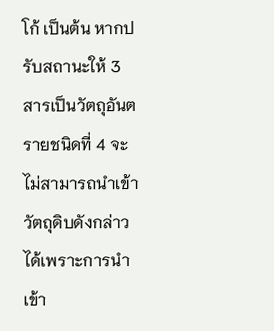โก้ เป็นต้น หากปรับสถานะให้ 3 สารเป็นวัตถุอันตรายชนิดที่ 4 จะไม่สามารถนำเข้าวัตถุดิบดังกล่าวได้เพราะการนำเข้า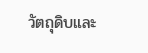วัตถุดิบและ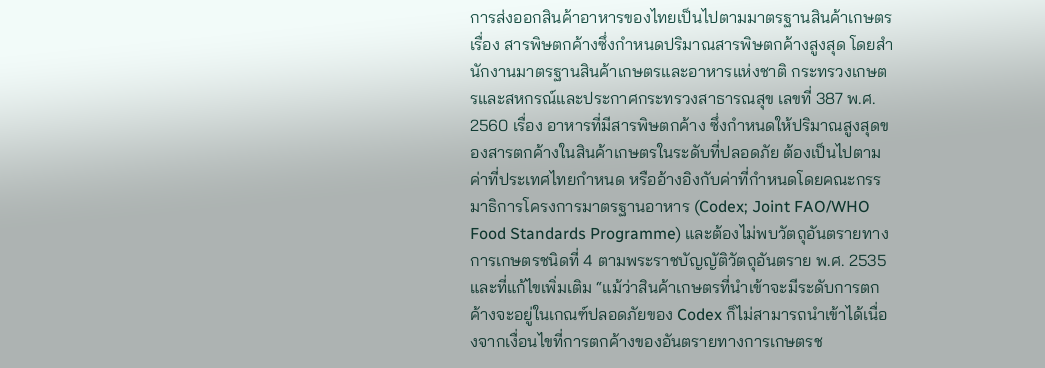การส่งออกสินค้าอาหารของไทยเป็นไปตามมาตรฐานสินค้าเกษตรเรื่อง สารพิษตกค้างซึ่งกำหนดปริมาณสารพิษตกค้างสูงสุด โดยสำนักงานมาตรฐานสินค้าเกษตรและอาหารแห่งชาติ กระทรวงเกษตรและสหกรณ์และประกาศกระทรวงสาธารณสุข เลขที่ 387 พ.ศ. 2560 เรื่อง อาหารที่มีสารพิษตกค้าง ซึ่งกำหนดให้ปริมาณสูงสุดของสารตกค้างในสินค้าเกษตรในระดับที่ปลอดภัย ต้องเป็นไปตามค่าที่ประเทศไทยกำหนด หรืออ้างอิงกับค่าที่กำหนดโดยคณะกรรมาธิการโครงการมาตรฐานอาหาร (Codex; Joint FAO/WHO Food Standards Programme) และต้องไม่พบวัตถุอันตรายทางการเกษตรชนิดที่ 4 ตามพระราชบัญญัติวัตถุอันตราย พ.ศ. 2535 และที่แก้ไขเพิ่มเติม “แม้ว่าสินค้าเกษตรที่นำเข้าจะมีระดับการตกค้างจะอยู่ในเกณฑ์ปลอดภัยของ Codex ก็ไม่สามารถนำเข้าได้เนื่องจากเงื่อนไขที่การตกค้างของอันตรายทางการเกษตรช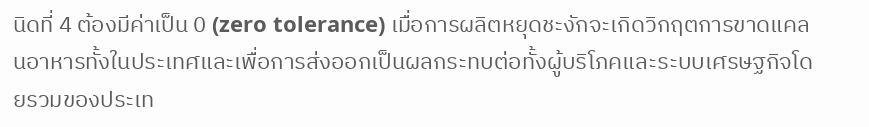นิดที่ 4 ต้องมีค่าเป็น 0 (zero tolerance) เมื่อการผลิตหยุดชะงักจะเกิดวิกฤตการขาดแคลนอาหารทั้งในประเทศและเพื่อการส่งออกเป็นผลกระทบต่อทั้งผู้บริโภคและระบบเศรษฐกิจโดยรวมของประเท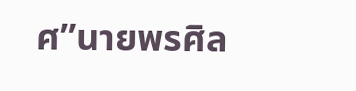ศ”นายพรศิล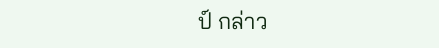ป์ กล่าว